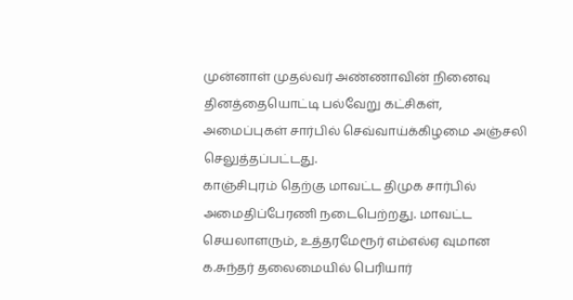முன்னாள் முதல்வர் அண்ணாவின் நினைவு தினத்தையொட்டி பல்வேறு கட்சிகள், அமைப்புகள் சார்பில் செவ்வாய்க்கிழமை அஞ்சலி செலுத்தப்பட்டது.
காஞ்சிபுரம் தெற்கு மாவட்ட திமுக சார்பில் அமைதிப்பேரணி நடைபெற்றது. மாவட்ட செயலாளரும், உத்தரமேரூர் எம்எல்ஏ வுமான க.சுந்தர் தலைமையில் பெரியார்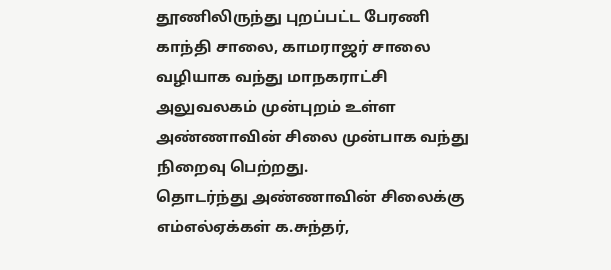தூணிலிருந்து புறப்பட்ட பேரணி காந்தி சாலை, காமராஜர் சாலை வழியாக வந்து மாநகராட்சி அலுவலகம் முன்புறம் உள்ள அண்ணாவின் சிலை முன்பாக வந்து நிறைவு பெற்றது.
தொடர்ந்து அண்ணாவின் சிலைக்கு எம்எல்ஏக்கள் க.சுந்தர்,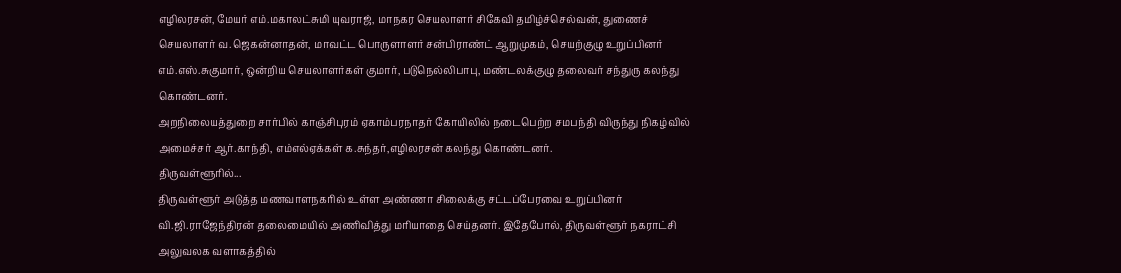எழிலரசன், மேயர் எம்.மகாலட்சுமி யுவராஜ், மாநகர செயலாளர் சிகேவி தமிழ்ச்செல்வன், துணைச் செயலாளர் வ.ஜெகன்னாதன், மாவட்ட பொருளாளர் சன்பிராண்ட் ஆறுமுகம், செயற்குழு உறுப்பினர் எம்.எஸ்.சுகுமார், ஒன்றிய செயலாளர்கள் குமார், படுநெல்லிபாபு, மண்டலக்குழு தலைவர் சந்துரு கலந்து கொண்டனர்.
அறநிலையத்துறை சார்பில் காஞ்சிபுரம் ஏகாம்பரநாதர் கோயிலில் நடைபெற்ற சமபந்தி விருந்து நிகழ்வில் அமைச்சர் ஆர்.காந்தி, எம்எல்ஏக்கள் க.சுந்தர்,எழிலரசன் கலந்து கொண்டனர்.
திருவள்ளூரில்...
திருவள்ளூர் அடுத்த மணவாளநகரில் உள்ள அண்ணா சிலைக்கு சட்டப்பேரவை உறுப்பினர் வி.ஜி.ராஜேந்திரன் தலைமையில் அணிவித்து மரியாதை செய்தனர். இதேபோல், திருவள்ளூர் நகராட்சி அலுவலக வளாகத்தில்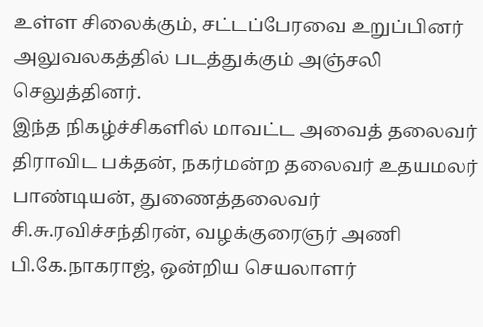உள்ள சிலைக்கும், சட்டப்பேரவை உறுப்பினர் அலுவலகத்தில் படத்துக்கும் அஞ்சலி செலுத்தினர்.
இந்த நிகழ்ச்சிகளில் மாவட்ட அவைத் தலைவர் திராவிட பக்தன், நகர்மன்ற தலைவர் உதயமலர் பாண்டியன், துணைத்தலைவர் சி.சு.ரவிச்சந்திரன், வழக்குரைஞர் அணி பி.கே.நாகராஜ், ஒன்றிய செயலாளர்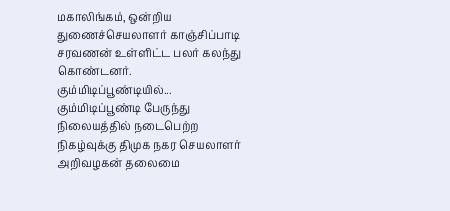மகாலிங்கம், ஒன்றிய துணைச்செயலாளர் காஞ்சிப்பாடி சரவணன் உள்ளிட்ட பலர் கலந்து கொண்டனர்.
கும்மிடிப்பூண்டியில்...
கும்மிடிப்பூண்டி பேருந்து நிலையத்தில் நடைபெற்ற நிகழ்வுக்கு திமுக நகர செயலாளர் அறிவழகன் தலைமை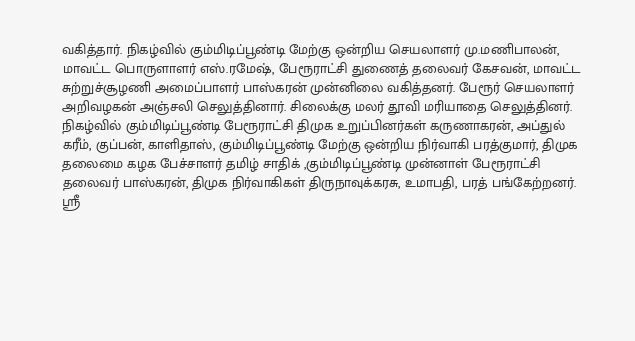வகித்தார். நிகழ்வில் கும்மிடிப்பூண்டி மேற்கு ஒன்றிய செயலாளர் மு.மணிபாலன், மாவட்ட பொருளாளர் எஸ்.ரமேஷ், பேரூராட்சி துணைத் தலைவர் கேசவன், மாவட்ட சுற்றுச்சூழணி அமைப்பாளர் பாஸ்கரன் முன்னிலை வகித்தனர். பேரூர் செயலாளர் அறிவழகன் அஞ்சலி செலுத்தினார். சிலைக்கு மலர் தூவி மரியாதை செலுத்தினர்.
நிகழ்வில் கும்மிடிப்பூண்டி பேரூராட்சி திமுக உறுப்பினர்கள் கருணாகரன், அப்துல் கரீம், குப்பன், காளிதாஸ், கும்மிடிப்பூண்டி மேற்கு ஒன்றிய நிர்வாகி பரத்குமார், திமுக தலைமை கழக பேச்சாளர் தமிழ் சாதிக் ,கும்மிடிப்பூண்டி முன்னாள் பேரூராட்சி தலைவர் பாஸ்கரன், திமுக நிர்வாகிகள் திருநாவுக்கரசு, உமாபதி, பரத் பங்கேற்றனர்.
ஸ்ரீ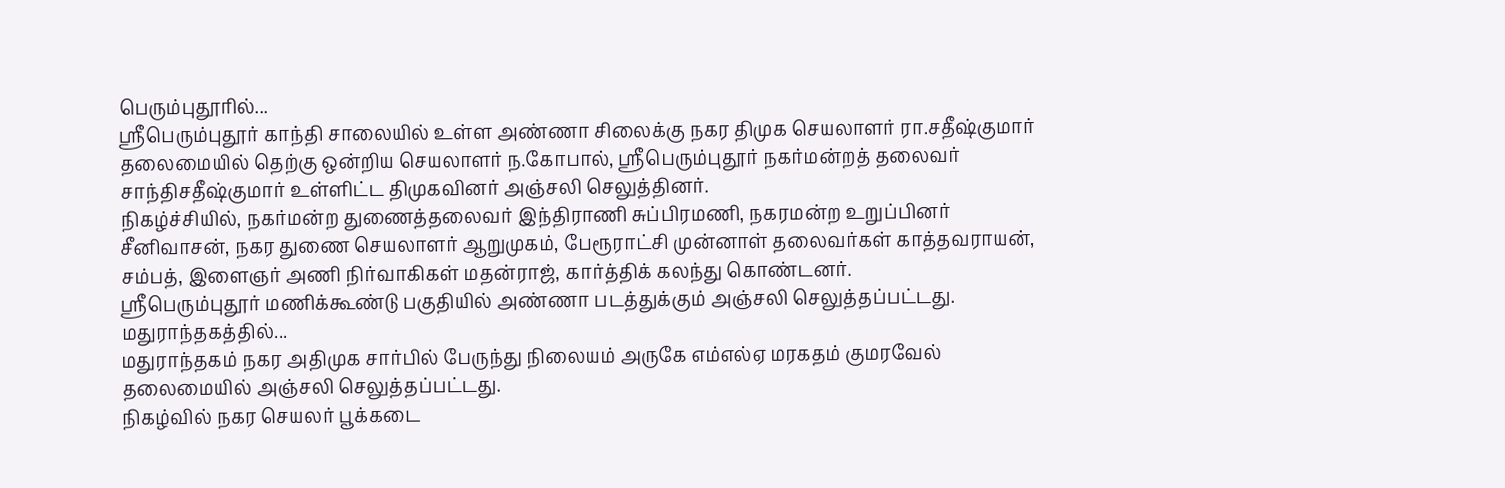பெரும்புதூரில்...
ஸ்ரீபெரும்புதூர் காந்தி சாலையில் உள்ள அண்ணா சிலைக்கு நகர திமுக செயலாளர் ரா.சதீஷ்குமார் தலைமையில் தெற்கு ஒன்றிய செயலாளர் ந.கோபால், ஸ்ரீபெரும்புதூர் நகர்மன்றத் தலைவர் சாந்திசதீஷ்குமார் உள்ளிட்ட திமுகவினர் அஞ்சலி செலுத்தினர்.
நிகழ்ச்சியில், நகர்மன்ற துணைத்தலைவர் இந்திராணி சுப்பிரமணி, நகரமன்ற உறுப்பினர் சீனிவாசன், நகர துணை செயலாளர் ஆறுமுகம், பேரூராட்சி முன்னாள் தலைவர்கள் காத்தவராயன், சம்பத், இளைஞர் அணி நிர்வாகிகள் மதன்ராஜ், கார்த்திக் கலந்து கொண்டனர்.
ஸ்ரீபெரும்புதூர் மணிக்கூண்டு பகுதியில் அண்ணா படத்துக்கும் அஞ்சலி செலுத்தப்பட்டது.
மதுராந்தகத்தில்...
மதுராந்தகம் நகர அதிமுக சார்பில் பேருந்து நிலையம் அருகே எம்எல்ஏ மரகதம் குமரவேல் தலைமையில் அஞ்சலி செலுத்தப்பட்டது.
நிகழ்வில் நகர செயலர் பூக்கடை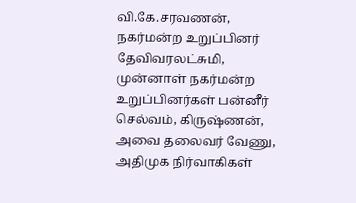வி.கே.சரவணன், நகர்மன்ற உறுப்பினர் தேவிவரலட்சுமி, முன்னாள் நகர்மன்ற உறுப்பினர்கள் பன்னீர் செல்வம், கிருஷ்ணன், அவை தலைவர் வேணு, அதிமுக நிர்வாகிகள்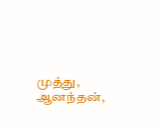முத்து, ஆனந்தன்,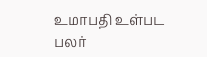உமாபதி உள்பட பலர்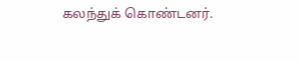கலந்துக் கொண்டனர்.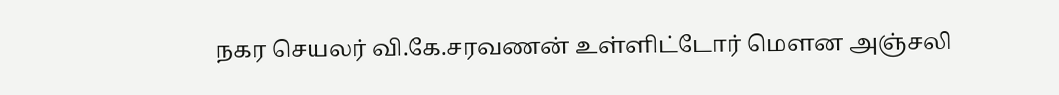நகர செயலர் வி.கே.சரவணன் உள்ளிட்டோர் மௌன அஞ்சலி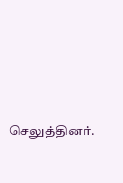செலுத்தினர்.